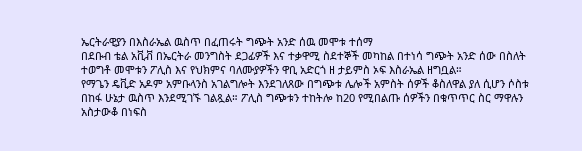ኤርትራዊያን በእስራኤል ዉስጥ በፈጠሩት ግጭት አንድ ሰዉ መሞቱ ተሰማ
በደቡብ ቴል አቪቭ በኤርትራ መንግስት ደጋፊዎች እና ተቃዋሚ ስደተኞች መካከል በተነሳ ግጭት አንድ ሰው በስለት ተወግቶ መሞቱን ፖሊስ እና የህክምና ባለሙያዎችን ዋቢ አድርጎ ዘ ታይምስ ኦፍ እስራኤል ዘግቧል።
የማጌን ዴቪድ አዶም አምቡላንስ አገልግሎት እንደገለጸው በግጭቱ ሌሎች አምስት ሰዎች ቆስለዋል ያለ ሲሆን ሶስቱ በከፋ ሁኔታ ዉስጥ እንደሚገኙ ገልጿል። ፖሊስ ግጭቱን ተከትሎ ከ20 የሚበልጡ ሰዎችን በቁጥጥር ስር ማዋሉን አስታውቆ በነፍስ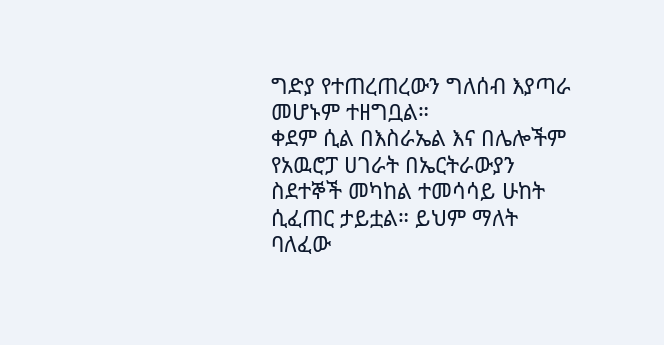ግድያ የተጠረጠረውን ግለሰብ እያጣራ መሆኑም ተዘግቧል።
ቀደም ሲል በእስራኤል እና በሌሎችም የአዉሮፓ ሀገራት በኤርትራውያን ስደተኞች መካከል ተመሳሳይ ሁከት ሲፈጠር ታይቷል። ይህም ማለት ባለፈው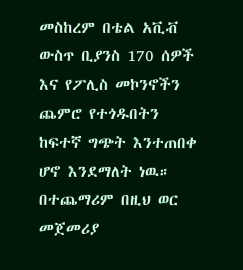መስከረም በቴል አቪቭ ውስጥ ቢያንስ 170 ሰዎች እና የፖሊስ መኮንኖችን ጨምሮ የተጎዱበትን ከፍተኛ ግጭት እንተጠበቀ ሆኖ እንደማለት ነዉ።
በተጨማሪም በዚህ ወር መጀመሪያ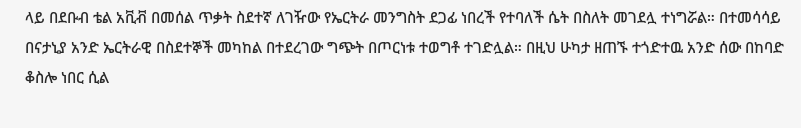ላይ በደቡብ ቴል አቪቭ በመሰል ጥቃት ስደተኛ ለገዥው የኤርትራ መንግስት ደጋፊ ነበረች የተባለች ሴት በስለት መገደሏ ተነግሯል። በተመሳሳይ በናታኒያ አንድ ኤርትራዊ በስደተኞች መካከል በተደረገው ግጭት በጦርነቱ ተወግቶ ተገድሏል። በዚህ ሁካታ ዘጠኙ ተጎድተዉ አንድ ሰው በከባድ ቆስሎ ነበር ሲል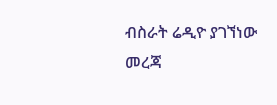ብስራት ሬዲዮ ያገኘነው መረጃ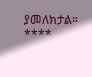ያመለክታል።
****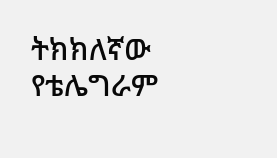ትክክለኛው የቴሌግራም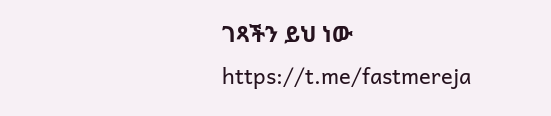ገጻችን ይህ ነው
https://t.me/fastmereja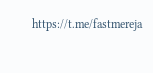https://t.me/fastmereja